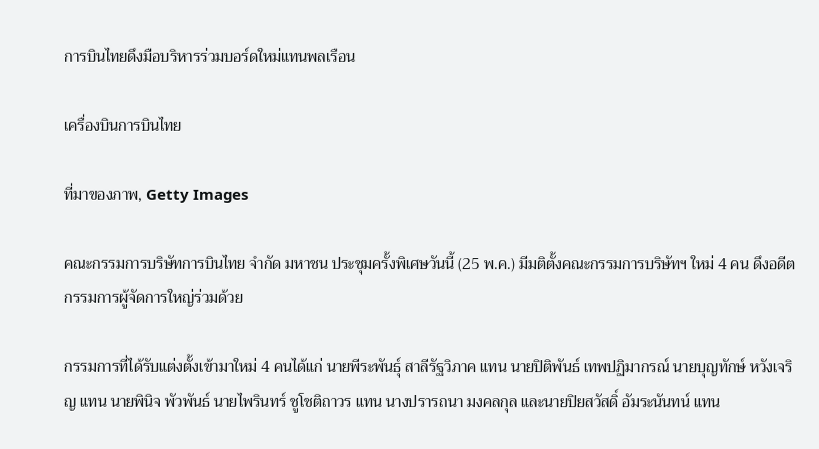การบินไทยดึงมือบริหารร่วมบอร์ดใหม่แทนพลเรือน

เครื่องบินการบินไทย

ที่มาของภาพ, Getty Images

คณะกรรมการบริษัทการบินไทย จำกัด มหาชน ประชุมครั้งพิเศษวันนี้ (25 พ.ค.) มีมติตั้งคณะกรรมการบริษัทฯ ใหม่ 4 คน ดึงอดีตกรรมการผู้จัดการใหญ่ร่วมด้วย

กรรมการที่ได้รับแต่งตั้งเข้ามาใหม่ 4 คนได้แก่ นายพีระพันธุ์ สาลีรัฐวิภาค แทน นายปิติพันธ์ เทพปฏิมากรณ์ นายบุญทักษ์ หวังเจริญ แทน นายพินิจ พัวพันธ์ นายไพรินทร์ ชูโชติถาวร แทน นางปรารถนา มงคลกุล และนายปิยสวัสดิ์ อัมระนันทน์ แทน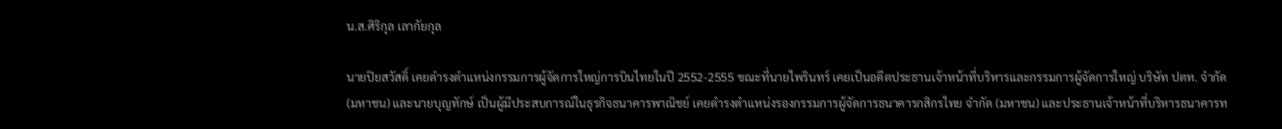น.ส.ศิริกุล เลากัยกุล

นายปิยสวัสดิ์ เคยดำรงตำแหน่งกรรมการผู้จัดการใหญ่การบินไทยในปี 2552-2555 ขณะที่นายไพรินทร์ เคยเป็นอดีตประธานเจ้าหน้าที่บริหารและกรรมการผู้จัดการใหญ่ บริษัท ปตท. จำกัด (มหาชน) และนายบุญทักษ์ เป็นผู้มีประสบการณ์ในธุรกิจธนาคารพาณิชย์ เคยดำรงตำแหน่งรองกรรมการผู้จัดการธนาคารกสิกรไทย จำกัด (มหาชน) และประธานเจ้าหน้าที่บริหารธนาคารท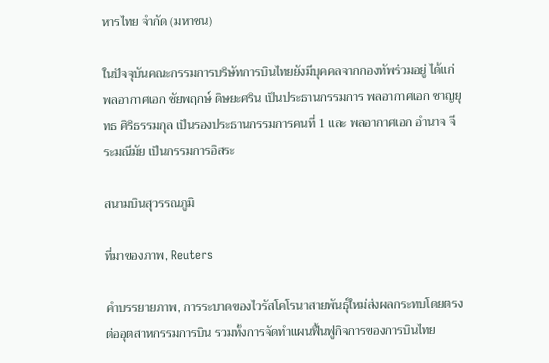หารไทย จำกัด (มหาชน)

ในปัจจุบันคณะกรรมการบริษัทการบินไทยยังมีบุคคลจากกองทัพร่วมอยู่ ได้แก่ พลอากาศเอก ชัยพฤกษ์ ดิษยะศริน เป็นประธานกรรมการ พลอากาศเอก ชาญยุทธ ศิริธรรมกุล เป็นรองประธานกรรมการคนที่ 1 และ พลอากาศเอก อำนาจ จีระมณีมัย เป็นกรรมการอิสระ

สนามบินสุวรรณภูมิ

ที่มาของภาพ, Reuters

คำบรรยายภาพ, การระบาดของไวรัสโคโรนาสายพันธุ์ใหม่ส่งผลกระทบโดยตรงต่ออุตสาหกรรมการบิน รวมทั้งการจัดทำแผนฟื้นฟูกิจการของการบินไทย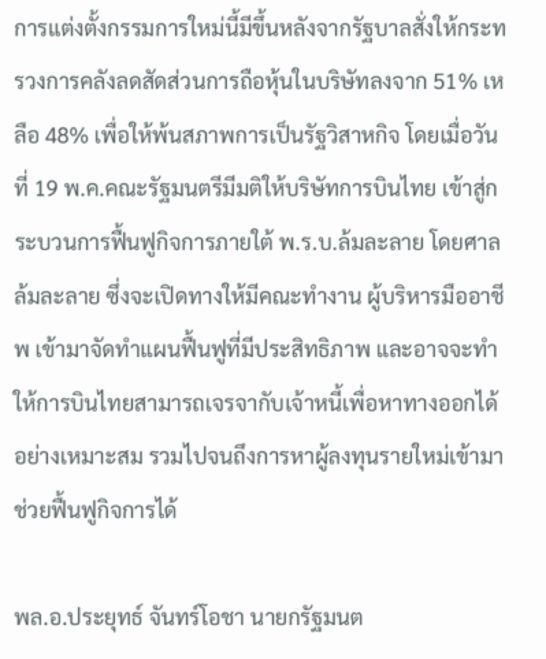การแต่งตั้งกรรมการใหม่นี้มีขึ้นหลังจากรัฐบาลสั่งให้กระทรวงการคลังลดสัดส่วนการถือหุ้นในบริษัทลงจาก 51% เหลือ 48% เพื่อให้พ้นสภาพการเป็นรัฐวิสาหกิจ โดยเมื่อวันที่ 19 พ.ค.คณะรัฐมนตรีมีมติให้บริษัทการบินไทย เข้าสู่กระบวนการฟื้นฟูกิจการภายใต้ พ.ร.บ.ล้มละลาย โดยศาลล้มละลาย ซึ่งจะเปิดทางให้มีคณะทำงาน ผู้บริหารมืออาชีพ เข้ามาจัดทำแผนฟื้นฟูที่มีประสิทธิภาพ และอาจจะทำให้การบินไทยสามารถเจรจากับเจ้าหนี้เพื่อหาทางออกได้อย่างเหมาะสม รวมไปจนถึงการหาผู้ลงทุนรายใหม่เข้ามาช่วยฟื้นฟูกิจการได้

พล.อ.ประยุทธ์ จันทร์โอชา นายกรัฐมนต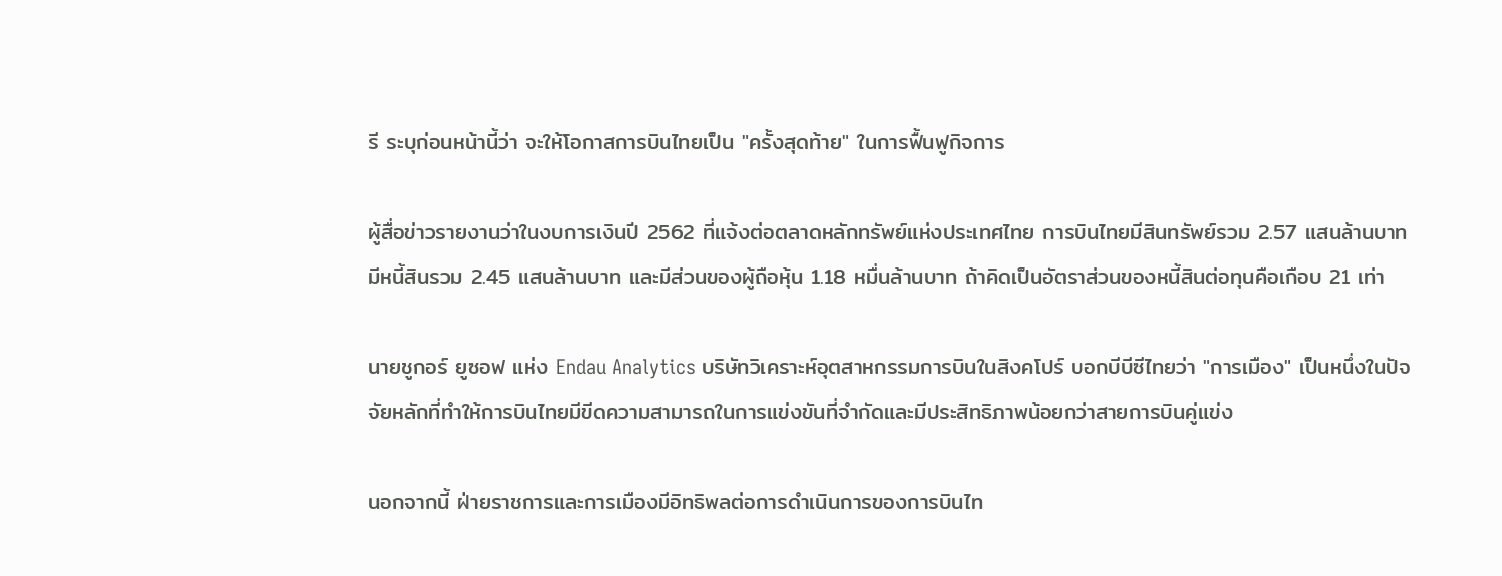รี ระบุก่อนหน้านี้ว่า จะให้โอกาสการบินไทยเป็น "ครั้งสุดท้าย" ในการฟื้นฟูกิจการ

ผู้สื่อข่าวรายงานว่าในงบการเงินปี 2562 ที่แจ้งต่อตลาดหลักทรัพย์แห่งประเทศไทย การบินไทยมีสินทรัพย์รวม 2.57 แสนล้านบาท มีหนี้สินรวม 2.45 แสนล้านบาท และมีส่วนของผู้ถือหุ้น 1.18 หมื่นล้านบาท ถ้าคิดเป็นอัตราส่วนของหนี้สินต่อทุนคือเกือบ 21 เท่า

นายชูกอร์ ยูซอฟ แห่ง Endau Analytics บริษัทวิเคราะห์อุตสาหกรรมการบินในสิงคโปร์ บอกบีบีซีไทยว่า "การเมือง" เป็นหนึ่งในปัจจัยหลักที่ทำให้การบินไทยมีขีดความสามารถในการแข่งขันที่จำกัดและมีประสิทธิภาพน้อยกว่าสายการบินคู่แข่ง

นอกจากนี้ ฝ่ายราชการและการเมืองมีอิทธิพลต่อการดำเนินการของการบินไท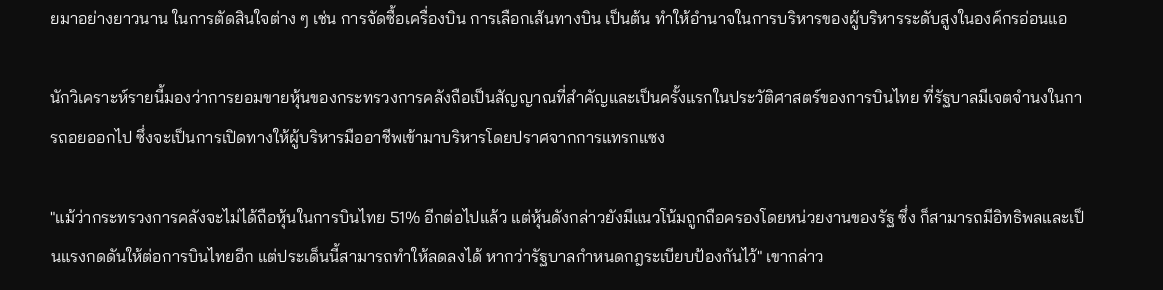ยมาอย่างยาวนาน ในการตัดสินใจต่าง ๆ เช่น การจัดซื้อเครื่องบิน การเลือกเส้นทางบิน เป็นต้น ทำให้อำนาจในการบริหารของผู้บริหารระดับสูงในองค์กรอ่อนแอ

นักวิเคราะห์รายนี้มองว่าการยอมขายหุ้นของกระทรวงการคลังถือเป็นสัญญาณที่สำคัญและเป็นครั้งแรกในประวัติศาสตร์ของการบินไทย ที่รัฐบาลมีเจตจำนงในการถอยออกไป ซึ่งจะเป็นการเปิดทางให้ผู้บริหารมืออาชีพเข้ามาบริหารโดยปราศจากการแทรกแซง

"แม้ว่ากระทรวงการคลังจะไม่ได้ถือหุ้นในการบินไทย 51% อีกต่อไปแล้ว แต่หุ้นดังกล่าวยังมีแนวโน้มถูกถือครองโดยหน่วยงานของรัฐ ซึ่ง ก็สามารถมีอิทธิพลและเป็นแรงกดดันให้ต่อการบินไทยอีก แต่ประเด็นนี้สามารถทำให้ลดลงได้ หากว่ารัฐบาลกำหนดกฎระเบียบป้องกันไว้" เขากล่าว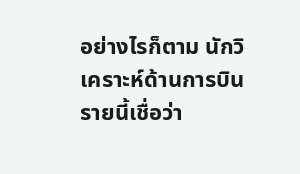อย่างไรก็ตาม นักวิเคราะห์ด้านการบินรายนี้เชื่อว่า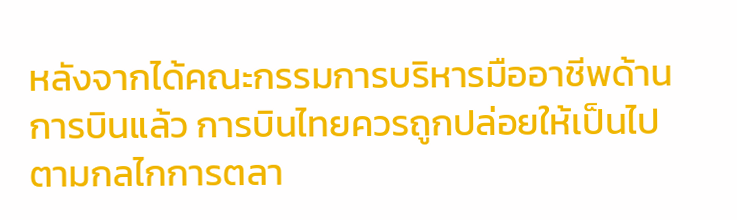หลังจากได้คณะกรรมการบริหารมืออาชีพด้านการบินแล้ว การบินไทยควรถูกปล่อยให้เป็นไปตามกลไกการตลา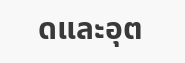ดและอุต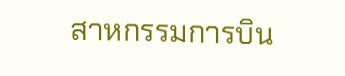สาหกรรมการบิน